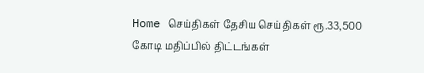Home செய்திகள் தேசிய செய்திகள் ரூ.33,500 கோடி மதிப்பில் திட்டங்கள்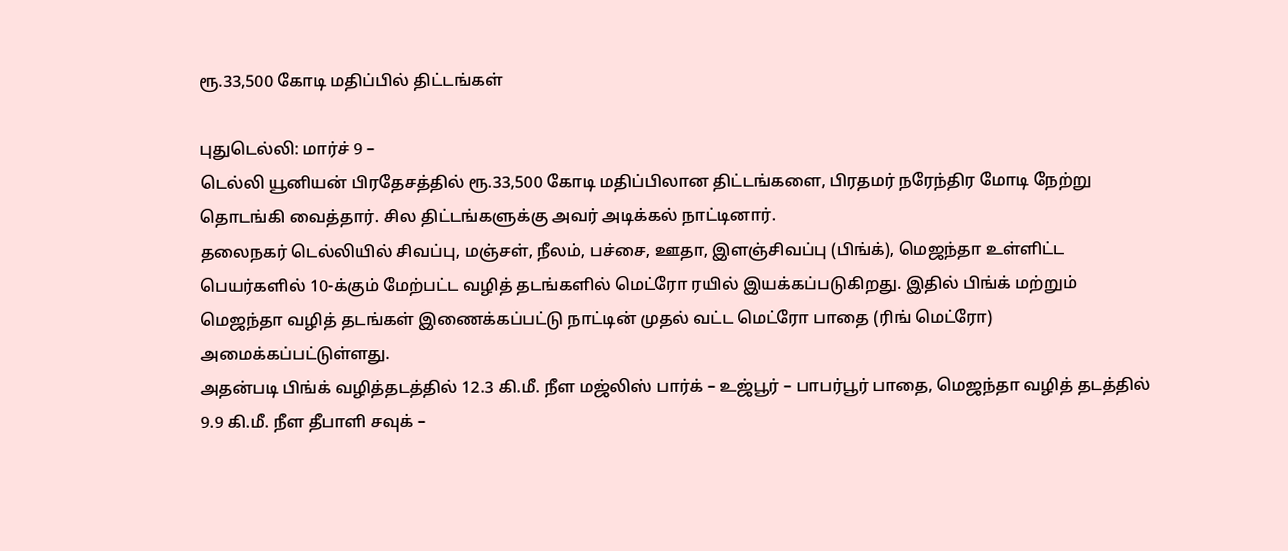ரூ.33,500 கோடி மதிப்பில் திட்டங்கள்

புதுடெல்லி: மார்ச் 9 –
டெல்லி யூனியன் பிரதேசத்தில் ரூ.33,500 கோடி மதிப்பிலான திட்டங்களை, பிரதமர் நரேந்திர மோடி நேற்று தொடங்கி வைத்தார். சில திட்டங்களுக்கு அவர் அடிக்கல் நாட்டினார்.
தலைநகர் டெல்லியில் சிவப்பு, மஞ்சள், நீலம், பச்சை, ஊதா, இளஞ்சிவப்பு (பிங்க்), மெஜந்தா உள்ளிட்ட பெயர்களில் 10-க்கும் மேற்பட்ட வழித் தடங்களில் மெட்ரோ ரயில் இயக்கப்படுகிறது. இதில் பிங்க் மற்றும் மெஜந்தா வழித் தடங்கள் இணைக்கப்பட்டு நாட்டின் முதல் வட்ட மெட்ரோ பாதை (ரிங் மெட்ரோ) அமைக்கப்பட்டுள்ளது.
அதன்படி பிங்க் வழித்தடத்தில் 12.3 கி.மீ. நீள மஜ்லிஸ் பார்க் – உஜ்பூர் – பாபர்பூர் பாதை, மெஜந்தா வழித் தடத்தில் 9.9 கி.மீ. நீள தீபாளி சவுக் –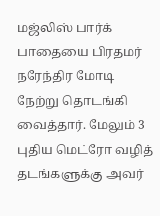மஜ்லிஸ் பார்க் பாதையை பிரதமர் நரேந்திர மோடி நேற்று தொடங்கி வைத்தார். மேலும் 3 புதிய மெட்ரோ வழித் தடங்களுக்கு அவர்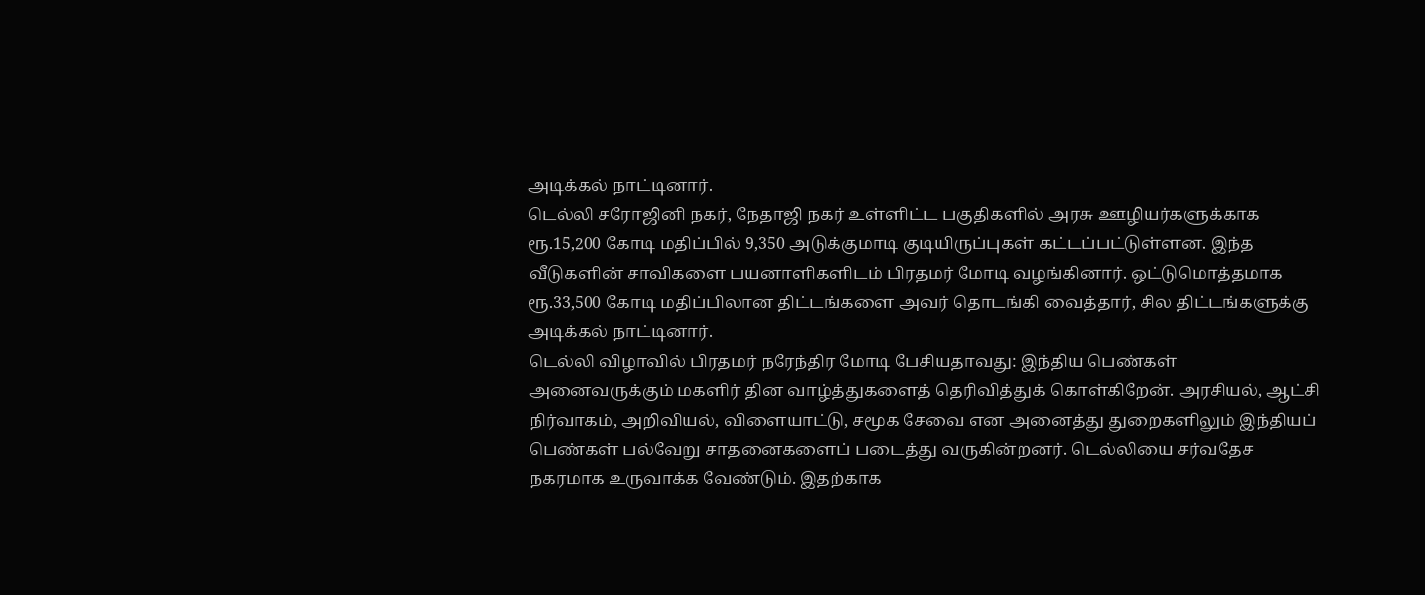அடிக்கல் நாட்டினார்.
டெல்லி சரோஜினி நகர், நேதாஜி நகர் உள்ளிட்ட பகுதிகளில் அரசு ஊழியர்களுக்காக ரூ.15,200 கோடி மதிப்பில் 9,350 அடுக்குமாடி குடியிருப்புகள் கட்டப்பட்டுள்ளன. இந்த வீடுகளின் சாவிகளை பயனாளிகளிடம் பிரதமர் மோடி வழங்கினார். ஒட்டுமொத்தமாக ரூ.33,500 கோடி மதிப்பிலான திட்டங்களை அவர் தொடங்கி வைத்தார், சில திட்டங்களுக்கு அடிக்கல் நாட்டினார்.
டெல்லி விழாவில் பிரதமர் நரேந்திர மோடி பேசியதாவது: இந்திய பெண்கள் அனைவருக்கும் மகளிர் தின வாழ்த்துகளைத் தெரிவித்துக் கொள்கிறேன். அரசியல், ஆட்சி நிர்வாகம், அறிவியல், விளையாட்டு, சமூக சேவை என அனைத்து துறைகளிலும் இந்தியப் பெண்கள் பல்வேறு சாதனைகளைப் படைத்து வருகின்றனர். டெல்லியை சர்வதேச நகரமாக உருவாக்க வேண்டும். இதற்காக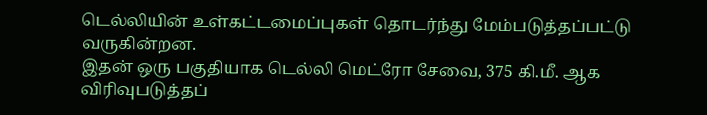டெல்லியின் உள்கட்டமைப்புகள் தொடர்ந்து மேம்படுத்தப்பட்டு வருகின்றன.
இதன் ஒரு பகுதியாக டெல்லி மெட்ரோ சேவை, 375 கி.மீ. ஆக விரிவுபடுத்தப்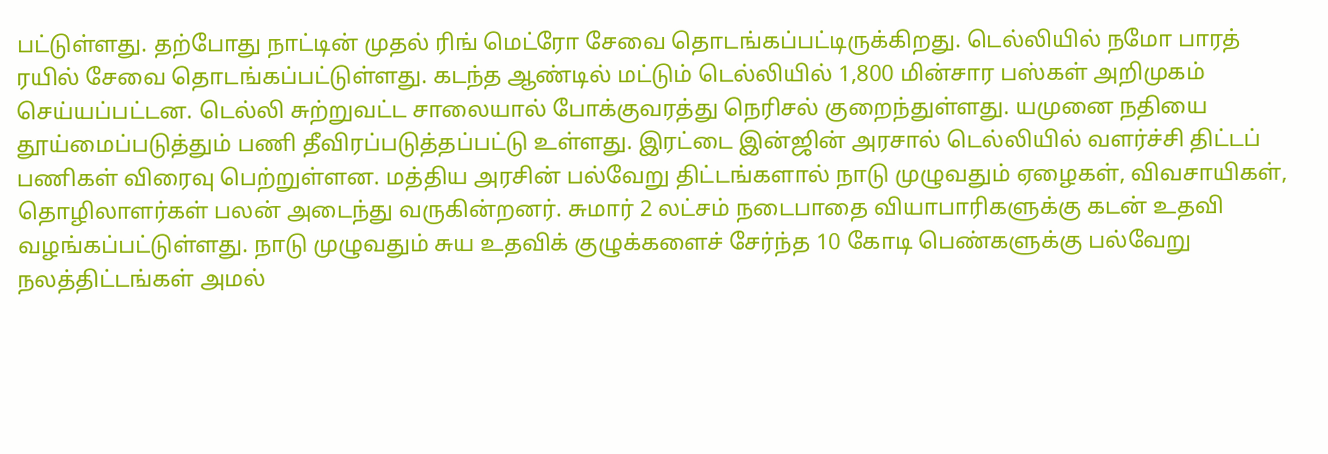பட்டுள்ளது. தற்போது நாட்டின் முதல் ரிங் மெட்ரோ சேவை தொடங்கப்பட்டிருக்கிறது. டெல்லியில் நமோ பாரத் ரயில் சேவை தொடங்கப்பட்டுள்ளது. கடந்த ஆண்டில் மட்டும் டெல்லியில் 1,800 மின்சார பஸ்கள் அறிமுகம் செய்யப்பட்டன. டெல்லி சுற்றுவட்ட சாலையால் போக்குவரத்து நெரிசல் குறைந்துள்ளது. யமுனை நதியை தூய்மைப்படுத்தும் பணி தீவிரப்படுத்தப்பட்டு உள்ளது. இரட்டை இன்ஜின் அரசால் டெல்லியில் வளர்ச்சி திட்டப் பணிகள் விரைவு பெற்றுள்ளன. மத்திய அரசின் பல்வேறு திட்டங்களால் நாடு முழுவதும் ஏழைகள், விவசாயிகள், தொழிலாளர்கள் பலன் அடைந்து வருகின்றனர். சுமார் 2 லட்சம் நடைபாதை வியாபாரிகளுக்கு கடன் உதவி வழங்கப்பட்டுள்ளது. நாடு முழுவதும் சுய உதவிக் குழுக்களைச் சேர்ந்த 10 கோடி பெண்களுக்கு பல்வேறு நலத்திட்டங்கள் அமல்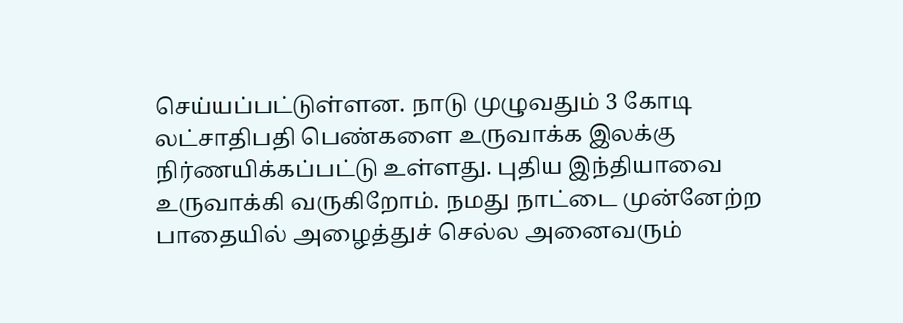செய்யப்பட்டுள்ளன. நாடு முழுவதும் 3 கோடி லட்சாதிபதி பெண்களை உருவாக்க இலக்கு நிர்ணயிக்கப்பட்டு உள்ளது. புதிய இந்தியாவை உருவாக்கி வருகிறோம். நமது நாட்டை முன்னேற்ற பாதையில் அழைத்துச் செல்ல அனைவரும்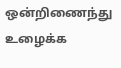ஒன்றிணைந்து உழைக்க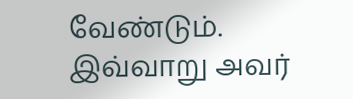வேண்டும். இவ்வாறு அவர்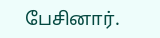பேசினார்.